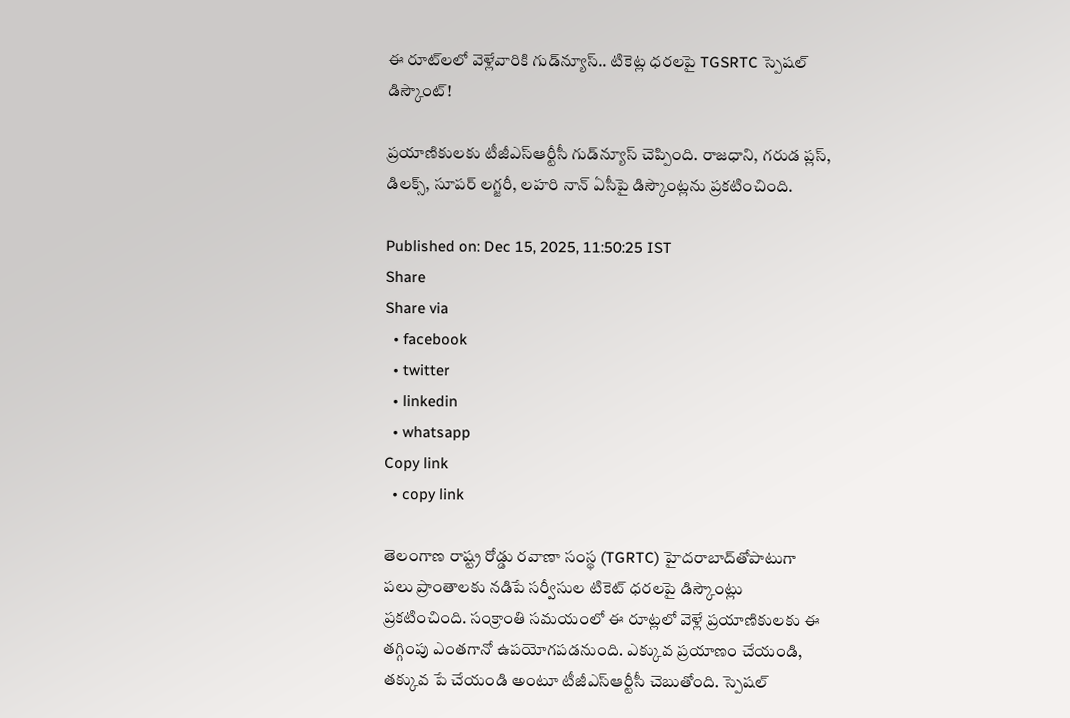ఈ రూట్‌లలో వెళ్లేవారికి గుడ్‌న్యూస్.. టికెట్ల ధరలపై TGSRTC స్పెషల్ డిస్కౌంట్!

ప్రయాణికులకు టీజీఎస్ఆర్టీసీ గుడ్‌న్యూస్ చెప్పింది. రాజధాని, గరుడ ప్లస్, డిలక్స్, సూపర్ లగ్జరీ, లహరి నాన్ ఏసీపై డిస్కౌంట్లను ప్రకటించింది.

Published on: Dec 15, 2025, 11:50:25 IST
Share
Share via
  • facebook
  • twitter
  • linkedin
  • whatsapp
Copy link
  • copy link

తెలంగాణ రాష్ట్ర రోడ్డు రవాణా సంస్థ (TGRTC) హైదరాబాద్‌తోపాటుగా పలు ప్రాంతాలకు నడిపే సర్వీసుల టికెట్ ధరలపై డిస్కౌంట్లు ప్రకటించింది. సంక్రాంతి సమయంలో ఈ రూట్లలో వెళ్లే ప్రయాణికులకు ఈ తగ్గింపు ఎంతగానో ఉపయోగపడనుంది. ఎక్కువ ప్రయాణం చేయండి, తక్కువ పే చేయండి అంటూ టీజీఎస్ఆర్టీసీ చెబుతోంది. స్పెషల్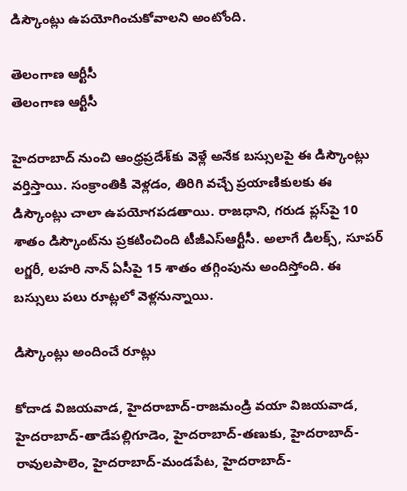డిస్కౌంట్లు ఉపయోగించుకోవాలని అంటోంది.

తెలంగాణ ఆర్టీసీ
తెలంగాణ ఆర్టీసీ

హైదరాబాద్‌ నుంచి ఆంధ్రప్రదేశ్‌కు వెళ్లే అనేక బస్సులపై ఈ డిస్కౌంట్లు వర్తిస్తాయి. సంక్రాంతికి వెళ్లడం, తిరిగి వచ్చే ప్రయాణికులకు ఈ డిస్కౌంట్లు చాలా ఉపయోగపడతాయి. రాజధాని, గరుడ ప్లస్‌పై 10 శాతం డిస్కౌంట్‌ను ప్రకటించింది టీజీఎస్ఆర్టీసీ. అలాగే డిలక్స్, సూపర్ లగ్జరీ, లహరి నాన్ ఏసీపై 15 శాతం తగ్గింపును అందిస్తోంది. ఈ బస్సులు పలు రూట్లలో వెళ్లనున్నాయి.

డిస్కౌంట్లు అందించే రూట్లు

కోదాడ విజయవాడ, హైదరాబాద్-రాజమండ్రి వయా విజయవాడ, హైదరాబాద్-తాడేపల్లిగూడెం, హైదరాబాద్-తణుకు, హైదరాబాద్-రావులపాలెం, హైదరాబాద్-మండపేట, హైదరాబాద్-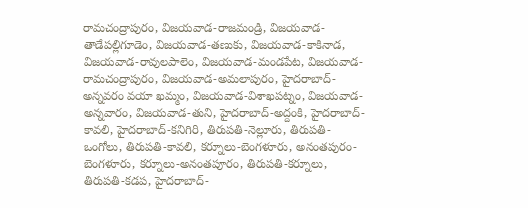రామచంద్రాపురం, విజయవాడ-రాజమండ్రి, విజయవాడ-తాడేపల్లిగూడెం, విజయవాడ-తణుకు, విజయవాడ-కాకినాడ, విజయవాడ-రావులపాలెం, విజయవాడ-మండపేట, విజయవాడ-రామచంద్రాపురం, విజయవాడ-అమలాపురం, హైదరాబాద్-అన్నవరం వయా ఖమ్మం, విజయవాడ-విశాఖపట్నం, విజయవాడ-అన్నవారం, విజయవాడ-తుని, హైదరాబాద్-అద్దంకి, హైదరాబాద్-కావలి, హైదరాబాద్-కనిగిరి, తిరుపతి-నెల్లూరు, తిరుపతి-ఒంగోలు, తిరుపతి-కావలి, కర్నూలు-బెంగళూరు, అనంతపురం-బెంగళూరు, కర్నూలు-అనంతపూరం, తిరుపతి-కర్నూలు, తిరుపతి-కడప, హైదరాబాద్-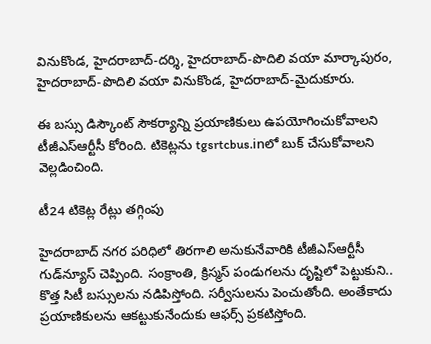వినుకొండ, హైదరాబాద్-దర్శి, హైదరాబాద్-పొదిలి వయా మార్కాపురం, హైదరాబాద్-పొదిలి వయా వినుకొండ, హైదరాబాద్-మైదుకూరు.

ఈ బస్సు డిస్కౌంట్ సౌకర్యాన్ని ప్రయాణికులు ఉపయోగించుకోవాలని టీజీఎస్ఆర్టీసీ కోరింది. టికెట్లను tgsrtcbus.inలో బుక్ చేసుకోవాలని వెల్లడించింది.

టీ24 టికెట్ల రేట్లు తగ్గింపు

హైదరాబాద్ నగర పరిధిలో తిరగాలి అనుకునేవారికి టీజీఎస్ఆర్టీసీ గుడ్‌న్యూస్ చెప్పింది. సంక్రాంతి, క్రిస్మస్ పండుగలను దృష్టిలో పెట్టుకుని.. కొత్త సిటీ బస్సులను నడిపిస్తోంది. సర్వీసులను పెంచుతోంది. అంతేకాదు ప్రయాణికులను ఆకట్టుకునేందుకు ఆఫర్స్ ప్రకటిస్తోంది.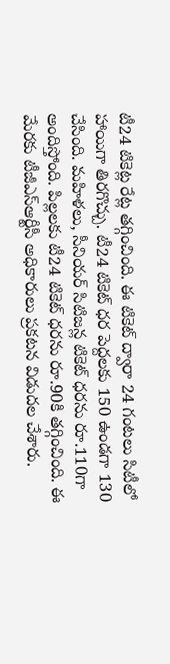టీ24 టికెట్ల రేట్ల తగ్గించింది. ఈ టికెట్ ద్వారా 24 గంటలు సిటీలో హాయిగా తిరగొచ్చు. టీ24 టికెట్ ధర పెద్దలకు 150 ఉండగా 130 చేసింది. మహిళలు, సీనియర్ సిటిజన్ల టికెట్ ధరను రూ.110గా అందిస్తోంది. పిల్లలకు టీ24 టికెట్ ధరను రూ.90కి తగ్గించింది. ఈ మేరకు టీజీఎస్ఆర్టీసీ అధికారులు ప్రకటన విడుదల చేశారు.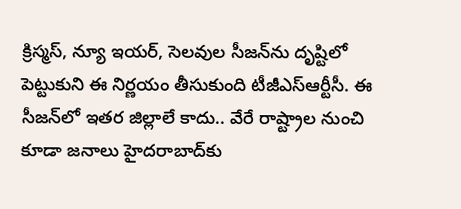క్రిస్మస్, న్యూ ఇయర్, సెలవుల సీజన్‌ను దృష్టిలో పెట్టుకుని ఈ నిర్ణయం తీసుకుంది టీజీఎస్ఆర్టీసీ. ఈ సీజన్‌లో ఇతర జిల్లాలే కాదు.. వేరే రాష్ట్రాల నుంచి కూడా జనాలు హైదరాబాద్‌కు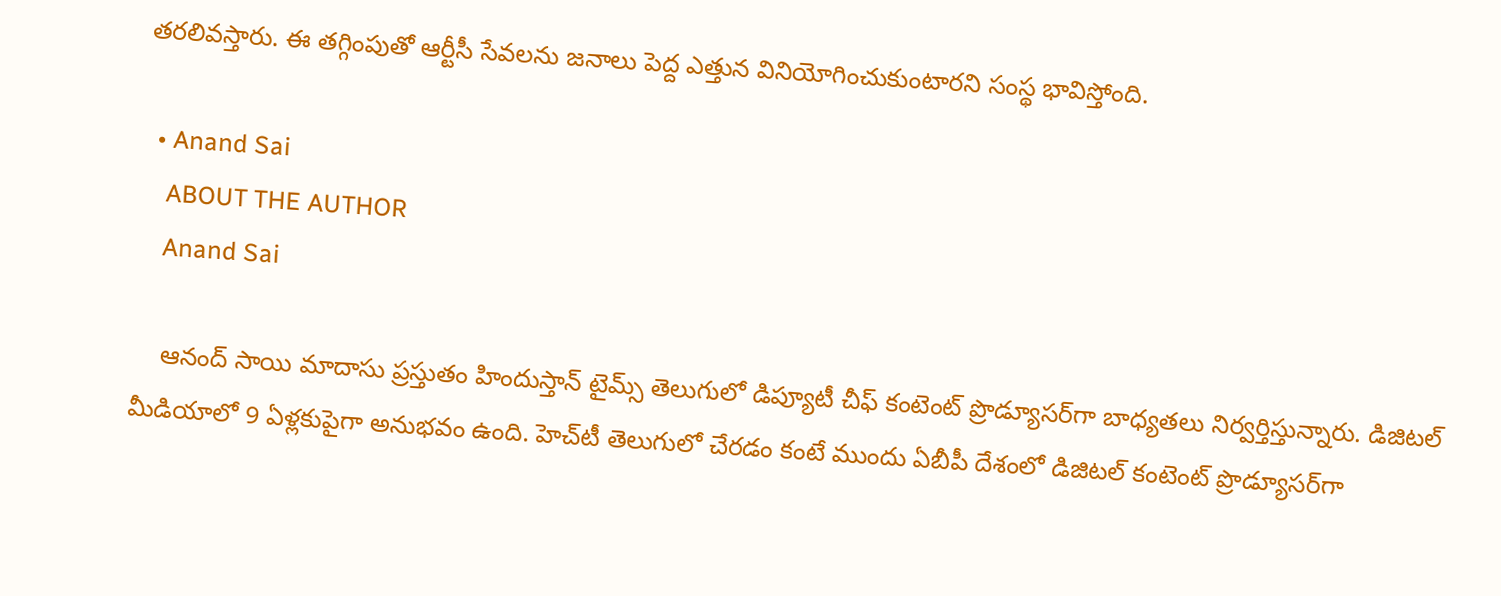తరలివస్తారు. ఈ తగ్గింపుతో ఆర్టీసీ సేవలను జనాలు పెద్ద ఎత్తున వినియోగించుకుంటారని సంస్థ భావిస్తోంది.

  • Anand Sai
    ABOUT THE AUTHOR
    Anand Sai

    ఆనంద్ సాయి మాదాసు ప్రస్తుతం హిందుస్తాన్ టైమ్స్ తెలుగులో డిప్యూటీ చీఫ్ కంటెంట్ ప్రొడ్యూసర్‌గా బాధ్యతలు నిర్వర్తిస్తున్నారు. డిజిటల్ మీడియాలో 9 ఏళ్లకుపైగా అనుభవం ఉంది. హెచ్‌టీ తెలుగులో చేరడం కంటే ముందు ఏబీపీ దేశంలో డిజిటల్ కంటెంట్ ప్రొడ్యూసర్‌గా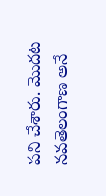పని చేశారు. మెుదట నవతెలంగాణ అనే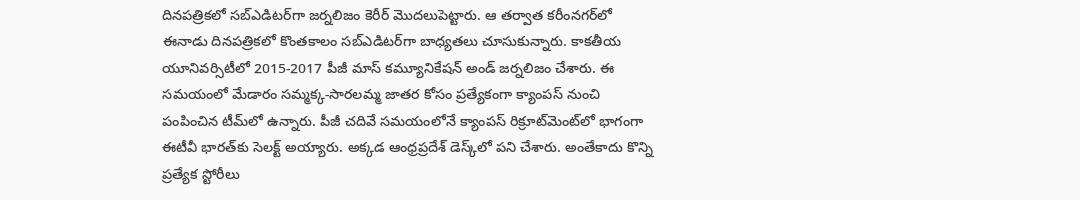దినపత్రికలో సబ్ఎడిటర్‌గా జర్నలిజం కెరీర్ మెుదలుపెట్టారు. ఆ తర్వాత కరీంనగర్‌లో ఈనాడు దినపత్రికలో కొంతకాలం సబ్‌ఎడిటర్‌గా బాధ్యతలు చూసుకున్నారు. కాకతీయ యూనివర్సిటీలో 2015-2017 పీజీ మాస్ కమ్యూనికేషన్ అండ్ జర్నలిజం చేశారు. ఈ సమయంలో మేడారం సమ్మక్క-సారలమ్మ జాతర కోసం ప్రత్యేకంగా క్యాంపస్ నుంచి పంపించిన టీమ్‌లో ఉన్నారు. పీజీ చదివే సమయంలోనే క్యాంపస్ రిక్రూట్‌మెంట్‌లో భాగంగా ఈటీవీ భారత్‌కు సెలక్ట్ అయ్యారు. అక్కడ ఆంధ్రప్రదేశ్‌ డెస్క్‌లో పని చేశారు. అంతేకాదు కొన్ని ప్రత్యేక స్టోరీలు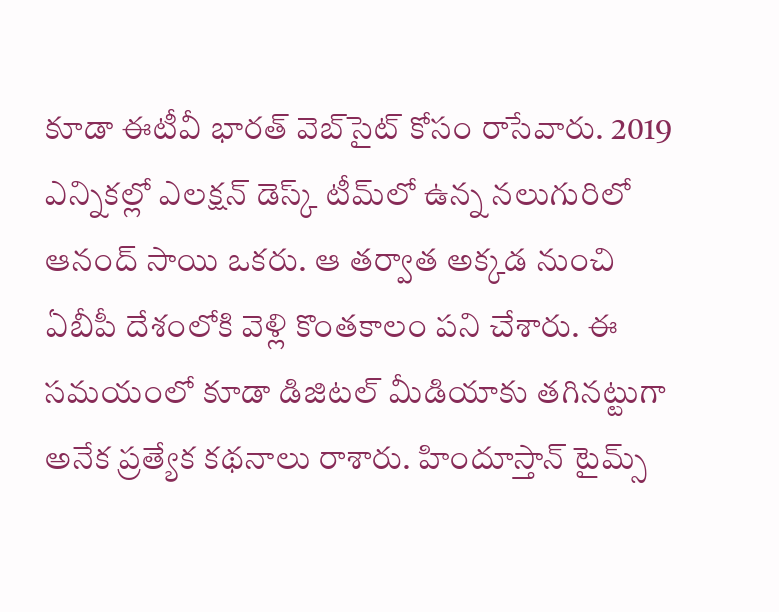కూడా ఈటీవీ భారత్ వెబ్‌సైట్ కోసం రాసేవారు. 2019 ఎన్నికల్లో ఎలక్షన్ డెస్క్‌ టీమ్‌లో ఉన్న నలుగురిలో ఆనంద్ సాయి ఒకరు. ఆ తర్వాత అక్కడ నుంచి ఏబీపీ దేశంలోకి వెళ్లి కొంతకాలం పని చేశారు. ఈ సమయంలో కూడా డిజిటల్ మీడియాకు తగినట్టుగా అనేక ప్రత్యేక కథనాలు రాశారు. హిందూస్తాన్ టైమ్స్‌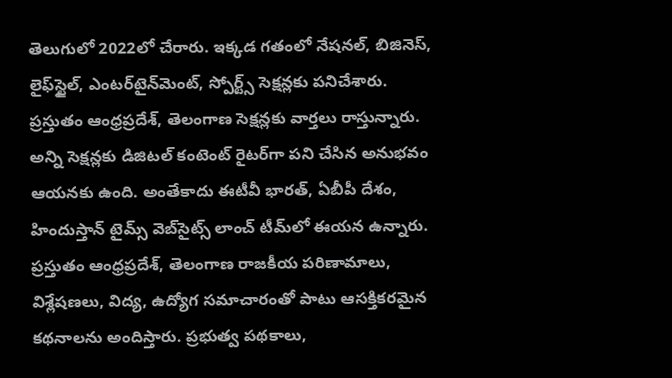తెలుగులో 2022లో చేరారు. ఇక్కడ గతంలో నేషనల్, బిజినెస్, లైఫ్‌స్టైల్, ఎంటర్‌టైన్‌మెంట్‌, స్పోర్ట్స్‌ సెక్షన్లకు పనిచేశారు. ప్రస్తుతం ఆంధ్రప్రదేశ్, తెలంగాణ సెక్షన్లకు వార్తలు రాస్తున్నారు. అన్ని సెక్షన్లకు డిజిటల్ కంటెంట్ రైటర్‌గా పని చేసిన అనుభవం ఆయనకు ఉంది. అంతేకాదు ఈటీవీ భారత్, ఏబీపీ దేశం, హిందుస్తాన్ టైమ్స్ వెబ్‌సైట్స్ లాంచ్ టీమ్‌లో ఈయన ఉన్నారు. ప్రస్తుతం ఆంధ్రప్రదేశ్, తెలంగాణ రాజకీయ పరిణామాలు, విశ్లేషణలు, విద్య, ఉద్యోగ సమాచారంతో పాటు ఆసక్తికరమైన కథనాలను అందిస్తారు. ప్రభుత్వ పథకాలు,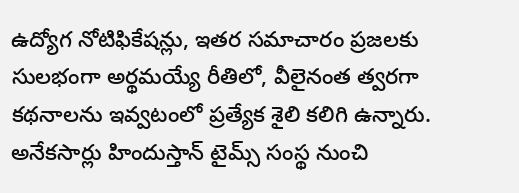ఉద్యోగ నోటిఫికేషన్లు, ఇతర సమాచారం ప్రజలకు సులభంగా అర్థమయ్యే రీతిలో, వీలైనంత త్వరగా కథనాలను ఇవ్వటంలో ప్రత్యేక శైలి కలిగి ఉన్నారు. అనేకసార్లు హిందుస్తాన్ టైమ్స్ సంస్థ నుంచి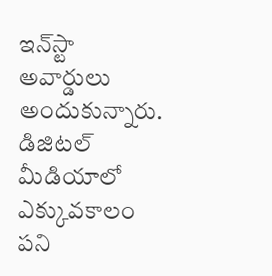ఇన్‌స్టా అవార్డులు అందుకున్నారు. డిజిటల్ మీడియాలో ఎక్కువకాలం పని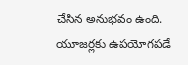చేసిన అనుభవం ఉంది. యూజర్లకు ఉపయోగపడే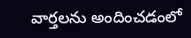వార్తలను అందించడంలో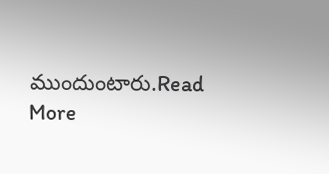ముందుంటారు.Read More